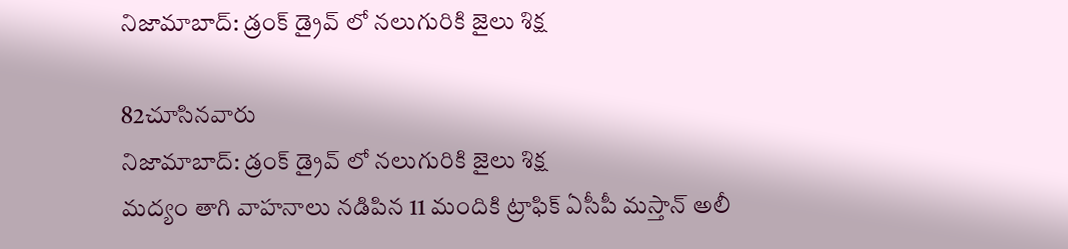నిజామాబాద్: డ్రంక్ డ్రైవ్ లో నలుగురికి జైలు శిక్ష

82చూసినవారు
నిజామాబాద్: డ్రంక్ డ్రైవ్ లో నలుగురికి జైలు శిక్ష
మద్యం తాగి వాహనాలు నడిపిన 11 మందికి ట్రాఫిక్ ఏసీపీ మస్తాన్ అలీ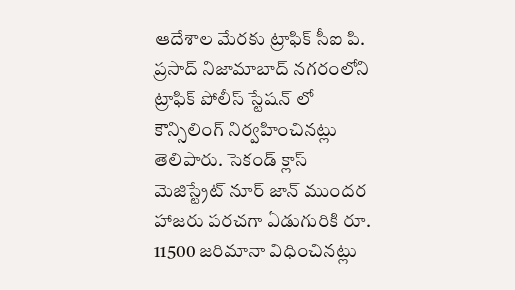ఆదేశాల మేరకు ట్రాఫిక్ సీఐ పి. ప్రసాద్ నిజామాబాద్ నగరంలోని ట్రాఫిక్ పోలీస్ స్టేషన్ లో కౌన్సిలింగ్ నిర్వహించినట్లు తెలిపారు. సెకండ్ క్లాస్ మెజిస్ట్రేట్ నూర్ జాన్ ముందర హాజరు పరచగా ఏడుగురికి రూ. 11500 జరిమానా విధించినట్లు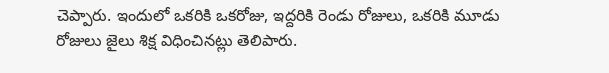చెప్పారు. ఇందులో ఒకరికి ఒకరోజు, ఇద్దరికి రెండు రోజులు, ఒకరికి మూడు రోజులు జైలు శిక్ష విధించినట్లు తెలిపారు.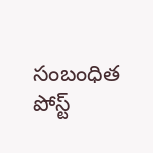సంబంధిత పోస్ట్